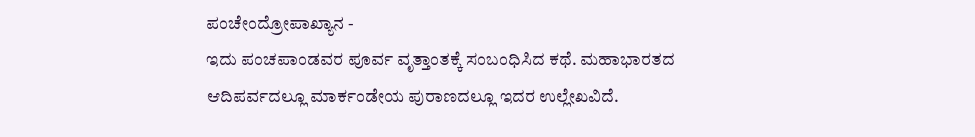ಪಂಚೇಂದ್ರೋಪಾಖ್ಯಾನ -
ಇದು ಪಂಚಪಾಂಡವರ ಪೂರ್ವ ವೃತ್ತಾಂತಕ್ಕೆ ಸಂಬಂಧಿಸಿದ ಕಥೆ. ಮಹಾಭಾರತದ ಆದಿಪರ್ವದಲ್ಲೂ ಮಾರ್ಕಂಡೇಯ ಪುರಾಣದಲ್ಲೂ ಇದರ ಉಲ್ಲೇಖವಿದೆ.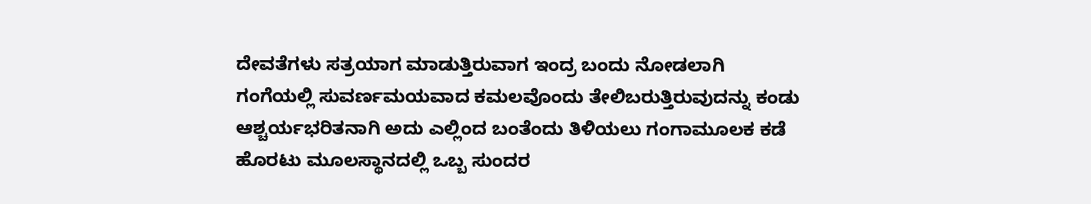ದೇವತೆಗಳು ಸತ್ರಯಾಗ ಮಾಡುತ್ತಿರುವಾಗ ಇಂದ್ರ ಬಂದು ನೋಡಲಾಗಿ ಗಂಗೆಯಲ್ಲಿ ಸುವರ್ಣಮಯವಾದ ಕಮಲವೊಂದು ತೇಲಿಬರುತ್ತಿರುವುದನ್ನು ಕಂಡು ಆಶ್ಚರ್ಯಭರಿತನಾಗಿ ಅದು ಎಲ್ಲಿಂದ ಬಂತೆಂದು ತಿಳಿಯಲು ಗಂಗಾಮೂಲಕ ಕಡೆ ಹೊರಟು ಮೂಲಸ್ಥಾನದಲ್ಲಿ ಒಬ್ಬ ಸುಂದರ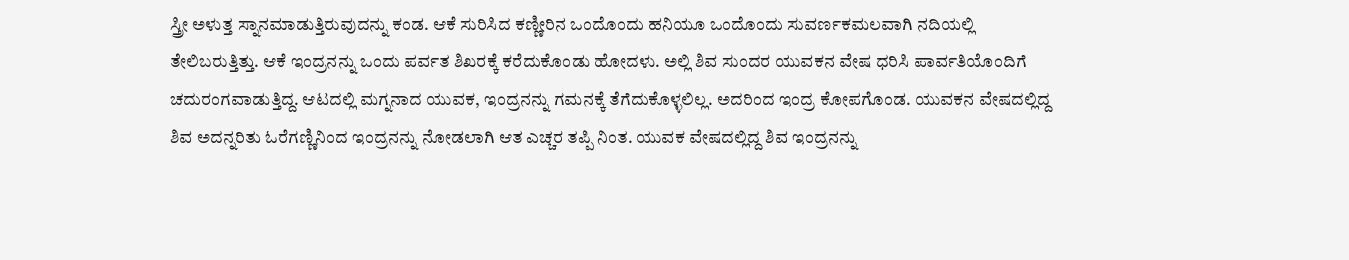ಸ್ತ್ರೀ ಅಳುತ್ತ ಸ್ನಾನಮಾಡುತ್ತಿರುವುದನ್ನು ಕಂಡ. ಆಕೆ ಸುರಿಸಿದ ಕಣ್ಣೀರಿನ ಒಂದೊಂದು ಹನಿಯೂ ಒಂದೊಂದು ಸುವರ್ಣಕಮಲವಾಗಿ ನದಿಯಲ್ಲಿ ತೇಲಿಬರುತ್ತಿತ್ತು. ಆಕೆ ಇಂದ್ರನನ್ನು ಒಂದು ಪರ್ವತ ಶಿಖರಕ್ಕೆ ಕರೆದುಕೊಂಡು ಹೋದಳು. ಅಲ್ಲಿ ಶಿವ ಸುಂದರ ಯುವಕನ ವೇಷ ಧರಿಸಿ ಪಾರ್ವತಿಯೊಂದಿಗೆ ಚದುರಂಗವಾಡುತ್ತಿದ್ದ. ಆಟದಲ್ಲಿ ಮಗ್ನನಾದ ಯುವಕ, ಇಂದ್ರನನ್ನು ಗಮನಕ್ಕೆ ತೆಗೆದುಕೊಳ್ಳಲಿಲ್ಲ. ಅದರಿಂದ ಇಂದ್ರ ಕೋಪಗೊಂಡ. ಯುವಕನ ವೇಷದಲ್ಲಿದ್ದ ಶಿವ ಅದನ್ನರಿತು ಓರೆಗಣ್ಣಿನಿಂದ ಇಂದ್ರನನ್ನು ನೋಡಲಾಗಿ ಆತ ಎಚ್ಚರ ತಪ್ಪಿ ನಿಂತ. ಯುವಕ ವೇಷದಲ್ಲಿದ್ದ ಶಿವ ಇಂದ್ರನನ್ನು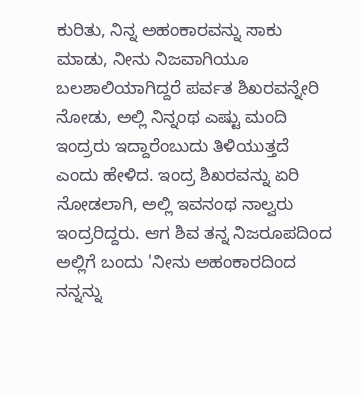ಕುರಿತು, ನಿನ್ನ ಅಹಂಕಾರವನ್ನು ಸಾಕು ಮಾಡು, ನೀನು ನಿಜವಾಗಿಯೂ ಬಲಶಾಲಿಯಾಗಿದ್ದರೆ ಪರ್ವತ ಶಿಖರವನ್ನೇರಿ ನೋಡು, ಅಲ್ಲಿ ನಿನ್ನಂಥ ಎಷ್ಟು ಮಂದಿ ಇಂದ್ರರು ಇದ್ದಾರೆಂಬುದು ತಿಳಿಯುತ್ತದೆ ಎಂದು ಹೇಳಿದ. ಇಂದ್ರ ಶಿಖರವನ್ನು ಏರಿ ನೋಡಲಾಗಿ, ಅಲ್ಲಿ ಇವನಂಥ ನಾಲ್ವರು ಇಂದ್ರರಿದ್ದರು. ಆಗ ಶಿವ ತನ್ನ ನಿಜರೂಪದಿಂದ ಅಲ್ಲಿಗೆ ಬಂದು 'ನೀನು ಅಹಂಕಾರದಿಂದ ನನ್ನನ್ನು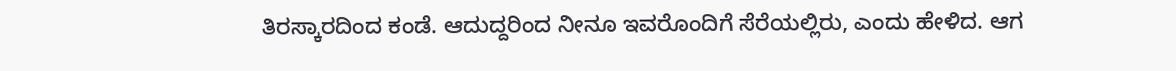ತಿರಸ್ಕಾರದಿಂದ ಕಂಡೆ. ಆದುದ್ದರಿಂದ ನೀನೂ ಇವರೊಂದಿಗೆ ಸೆರೆಯಲ್ಲಿರು, ಎಂದು ಹೇಳಿದ. ಆಗ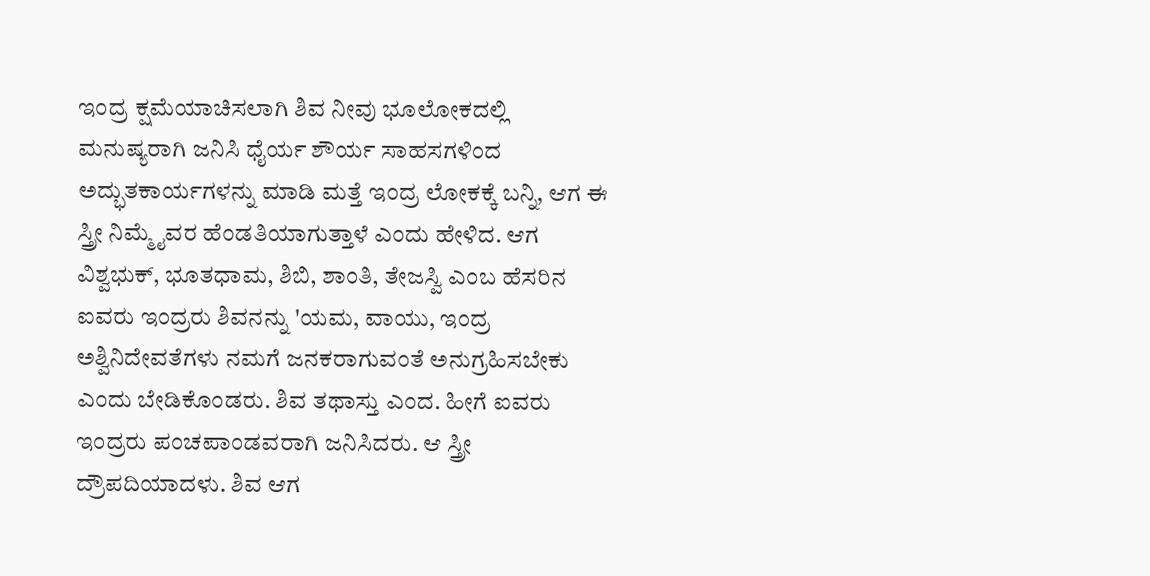ಇಂದ್ರ ಕ್ಷಮೆಯಾಚಿಸಲಾಗಿ ಶಿವ ನೀವು ಭೂಲೋಕದಲ್ಲಿ ಮನುಷ್ಯರಾಗಿ ಜನಿಸಿ ಧೈರ್ಯ ಶೌರ್ಯ ಸಾಹಸಗಳಿಂದ ಅದ್ಭುತಕಾರ್ಯಗಳನ್ನು ಮಾಡಿ ಮತ್ತೆ ಇಂದ್ರ ಲೋಕಕ್ಕೆ ಬನ್ನಿ, ಆಗ ಈ ಸ್ತ್ರೀ ನಿಮ್ಮೈವರ ಹೆಂಡತಿಯಾಗುತ್ತಾಳೆ ಎಂದು ಹೇಳಿದ. ಆಗ ವಿಶ್ವಭುಕ್, ಭೂತಧಾಮ, ಶಿಬಿ, ಶಾಂತಿ, ತೇಜಸ್ವಿ ಎಂಬ ಹೆಸರಿನ ಐವರು ಇಂದ್ರರು ಶಿವನನ್ನು 'ಯಮ, ವಾಯು, ಇಂದ್ರ ಅಶ್ವಿನಿದೇವತೆಗಳು ನಮಗೆ ಜನಕರಾಗುವಂತೆ ಅನುಗ್ರಹಿಸಬೇಕು ಎಂದು ಬೇಡಿಕೊಂಡರು. ಶಿವ ತಥಾಸ್ತು ಎಂದ. ಹೀಗೆ ಐವರು ಇಂದ್ರರು ಪಂಚಪಾಂಡವರಾಗಿ ಜನಿಸಿದರು. ಆ ಸ್ತ್ರೀ ದ್ರೌಪದಿಯಾದಳು. ಶಿವ ಆಗ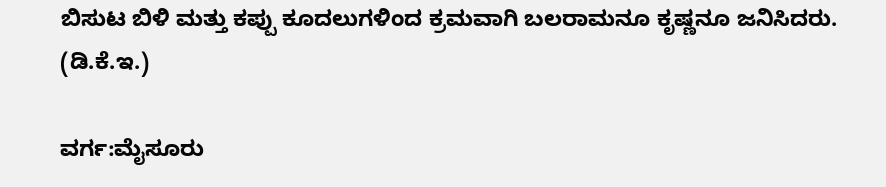ಬಿಸುಟ ಬಿಳಿ ಮತ್ತು ಕಪ್ಪು ಕೂದಲುಗಳಿಂದ ಕ್ರಮವಾಗಿ ಬಲರಾಮನೂ ಕೃಷ್ಣನೂ ಜನಿಸಿದರು.           (ಡಿ.ಕೆ.ಇ.)

ವರ್ಗ:ಮೈಸೂರು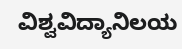ವಿಶ್ವವಿದ್ಯಾನಿಲಯ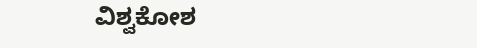ವಿಶ್ವಕೋಶ